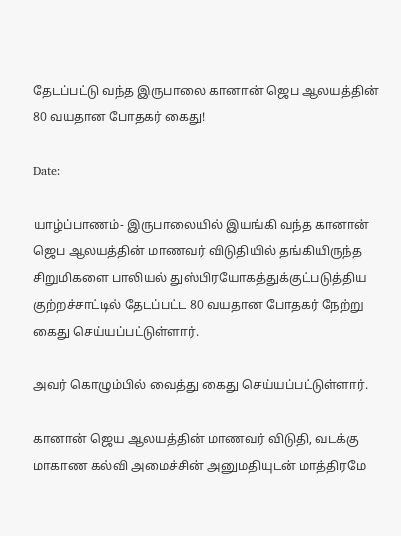தேடப்பட்டு வந்த இருபாலை கானான் ஜெப ஆலயத்தின் 80 வயதான போதகர் கைது!

Date:

யாழ்ப்பாணம்- இருபாலையில் இயங்கி வந்த கானான் ஜெப ஆலயத்தின் மாணவர் விடுதியில் தங்கியிருந்த சிறுமிகளை பாலியல் துஸ்பிரயோகத்துக்குட்படுத்திய குற்றச்சாட்டில் தேடப்பட்ட 80 வயதான போதகர் நேற்று கைது செய்யப்பட்டுள்ளார்.

அவர் கொழும்பில் வைத்து கைது செய்யப்பட்டுள்ளார்.

கானான் ஜெய ஆலயத்தின் மாணவர் விடுதி, வடக்கு மாகாண கல்வி அமைச்சின் அனுமதியுடன் மாத்திரமே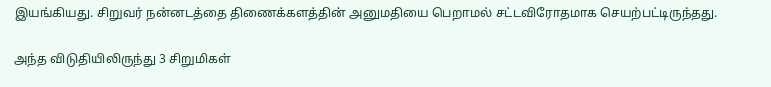இயங்கியது. சிறுவர் நன்னடத்தை திணைக்களத்தின் அனுமதியை பெறாமல் சட்டவிரோதமாக செயற்பட்டிருந்தது.

அந்த விடுதியிலிருந்து 3 சிறுமிகள்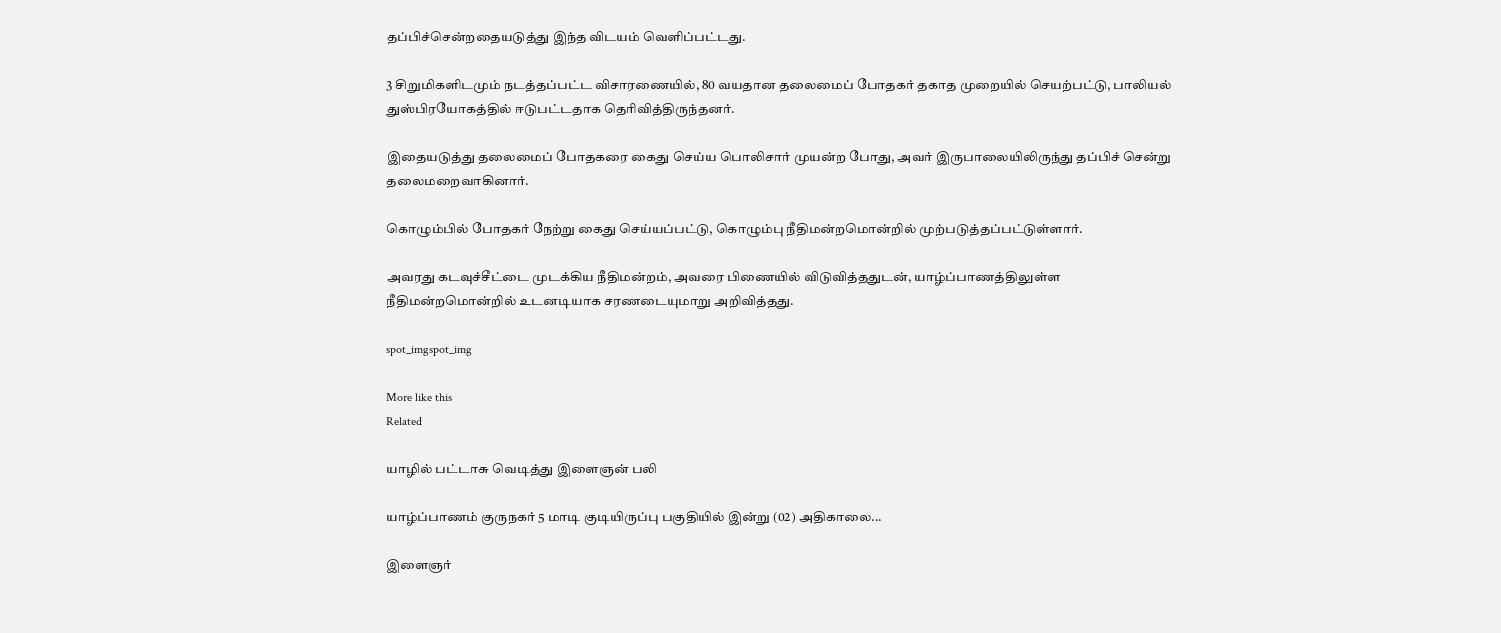தப்பிச்சென்றதையடுத்து இந்த விடயம் வெளிப்பட்டது.

3 சிறுமிகளிடமும் நடத்தப்பட்ட விசாரணையில், 80 வயதான தலைமைப் போதகர் தகாத முறையில் செயற்பட்டு, பாலியல் துஸ்பிரயோகத்தில் ஈடுபட்டதாக தெரிவித்திருந்தனர்.

இதையடுத்து தலைமைப் போதகரை கைது செய்ய பொலிசார் முயன்ற போது, அவர் இருபாலையிலிருந்து தப்பிச் சென்று தலைமறைவாகினார்.

கொழும்பில் போதகர் நேற்று கைது செய்யப்பட்டு, கொழும்பு நீதிமன்றமொன்றில் முற்படுத்தப்பட்டுள்ளார்.

அவரது கடவுச்சீட்டை முடக்கிய நீதிமன்றம், அவரை பிணையில் விடுவித்ததுடன், யாழ்ப்பாணத்திலுள்ள நீதிமன்றமொன்றில் உடனடியாக சரணடையுமாறு அறிவித்தது.

spot_imgspot_img

More like this
Related

யாழில் பட்டாசு வெடித்து இளைஞன் பலி

யாழ்ப்பாணம் குருநகர் 5 மாடி குடியிருப்பு பகுதியில் இன்று (02) அதிகாலை...

இளைஞர்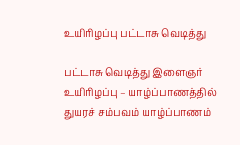உயிரிழப்பு பட்டாசு வெடித்து

பட்டாசு வெடித்து இளைஞர் உயிரிழப்பு – யாழ்ப்பாணத்தில் துயரச் சம்பவம் யாழ்ப்பாணம்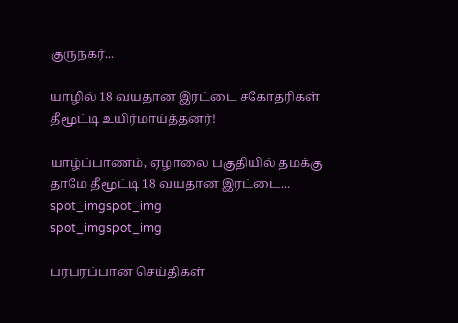குருநகர்...

யாழில் 18 வயதான இரட்டை சகோதரிகள் தீமூட்டி உயிர்மாய்த்தனர்!

யாழ்ப்பாணம், ஏழாலை பகுதியில் தமக்கு தாமே தீமூட்டி 18 வயதான இரட்டை...
spot_imgspot_img
spot_imgspot_img

பரபரப்பான செய்திகள்